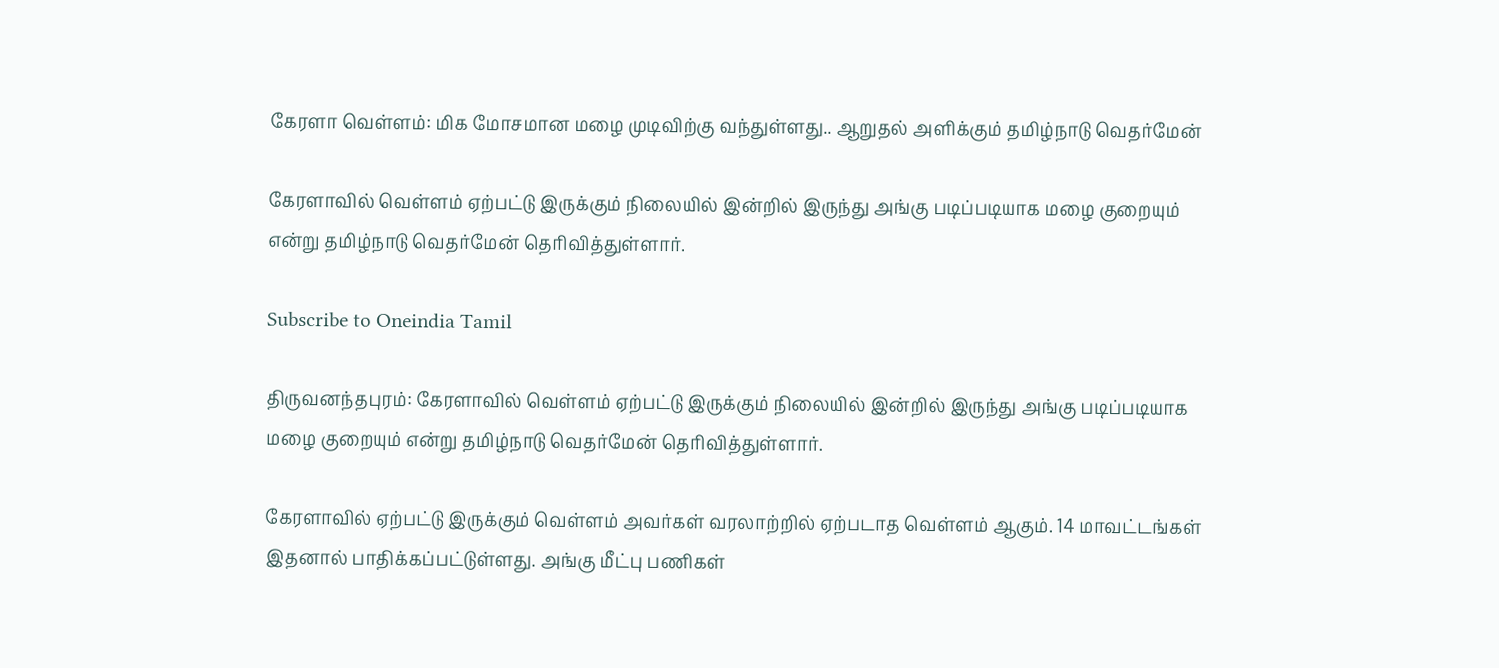கேரளா வெள்ளம்: மிக மோசமான மழை முடிவிற்கு வந்துள்ளது.. ஆறுதல் அளிக்கும் தமிழ்நாடு வெதர்மேன்

கேரளாவில் வெள்ளம் ஏற்பட்டு இருக்கும் நிலையில் இன்றில் இருந்து அங்கு படிப்படியாக மழை குறையும் என்று தமிழ்நாடு வெதர்மேன் தெரிவித்துள்ளார்.

Subscribe to Oneindia Tamil

திருவனந்தபுரம்: கேரளாவில் வெள்ளம் ஏற்பட்டு இருக்கும் நிலையில் இன்றில் இருந்து அங்கு படிப்படியாக மழை குறையும் என்று தமிழ்நாடு வெதர்மேன் தெரிவித்துள்ளார்.

கேரளாவில் ஏற்பட்டு இருக்கும் வெள்ளம் அவர்கள் வரலாற்றில் ஏற்படாத வெள்ளம் ஆகும். 14 மாவட்டங்கள் இதனால் பாதிக்கப்பட்டுள்ளது. அங்கு மீட்பு பணிகள்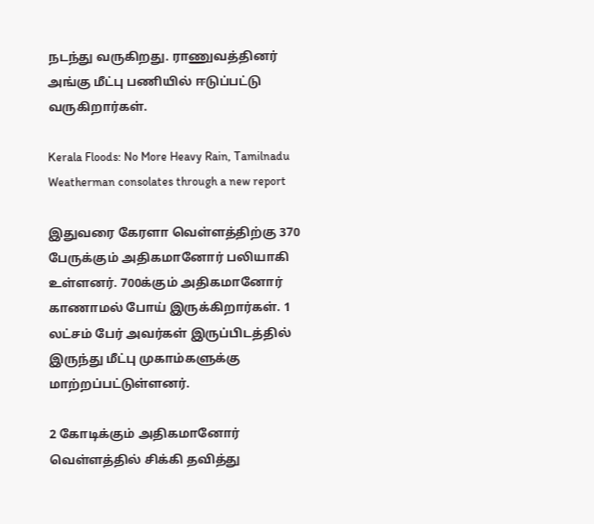நடந்து வருகிறது. ராணுவத்தினர் அங்கு மீட்பு பணியில் ஈடுப்பட்டு வருகிறார்கள்.

Kerala Floods: No More Heavy Rain, Tamilnadu Weatherman consolates through a new report

இதுவரை கேரளா வெள்ளத்திற்கு 370 பேருக்கும் அதிகமானோர் பலியாகி உள்ளனர். 700க்கும் அதிகமானோர் காணாமல் போய் இருக்கிறார்கள். 1 லட்சம் பேர் அவர்கள் இருப்பிடத்தில் இருந்து மீட்பு முகாம்களுக்கு மாற்றப்பட்டுள்ளனர்.

2 கோடிக்கும் அதிகமானோர் வெள்ளத்தில் சிக்கி தவித்து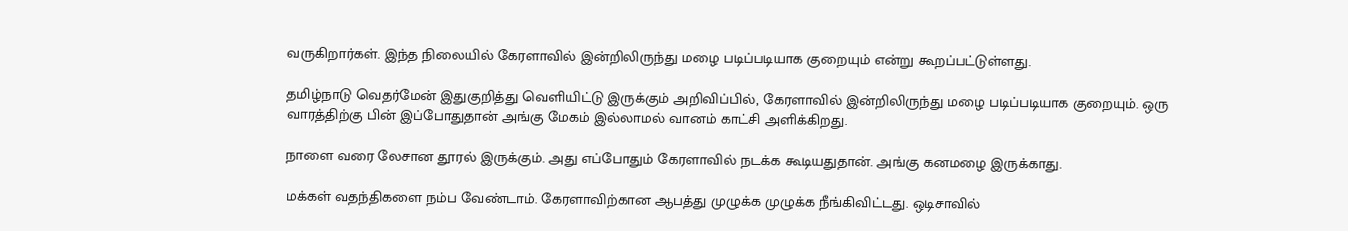வருகிறார்கள். இந்த நிலையில் கேரளாவில் இன்றிலிருந்து மழை படிப்படியாக குறையும் என்று கூறப்பட்டுள்ளது.

தமிழ்நாடு வெதர்மேன் இதுகுறித்து வெளியிட்டு இருக்கும் அறிவிப்பில், கேரளாவில் இன்றிலிருந்து மழை படிப்படியாக குறையும். ஒரு வாரத்திற்கு பின் இப்போதுதான் அங்கு மேகம் இல்லாமல் வானம் காட்சி அளிக்கிறது.

நாளை வரை லேசான தூரல் இருக்கும். அது எப்போதும் கேரளாவில் நடக்க கூடியதுதான். அங்கு கனமழை இருக்காது.

மக்கள் வதந்திகளை நம்ப வேண்டாம். கேரளாவிற்கான ஆபத்து முழுக்க முழுக்க நீங்கிவிட்டது. ஒடிசாவில்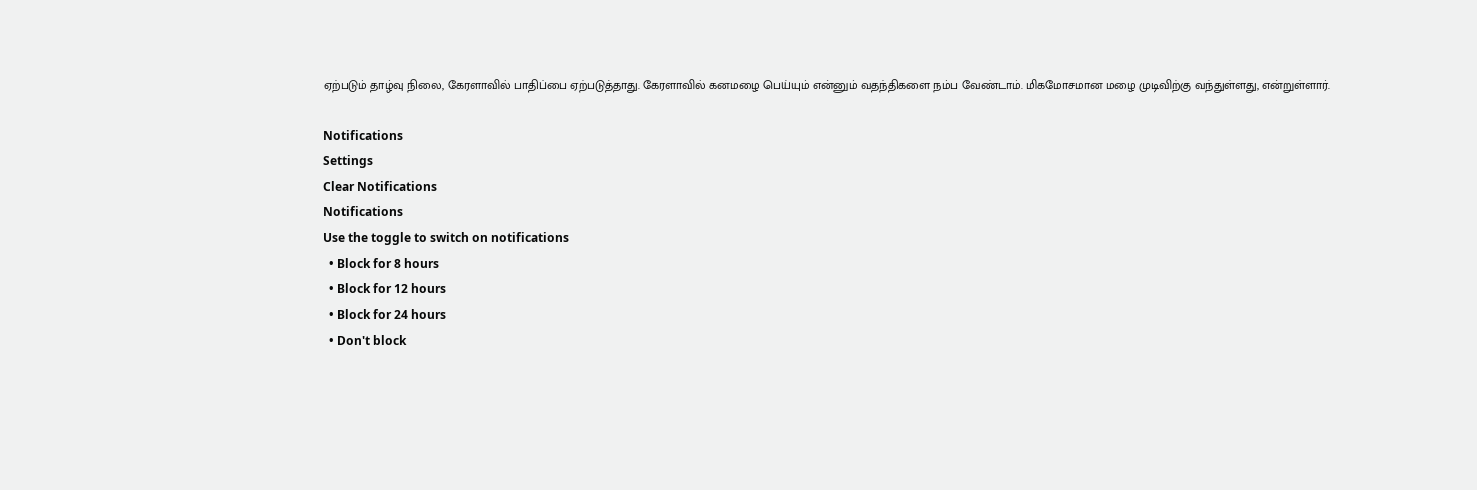ஏற்படும் தாழ்வு நிலை, கேரளாவில் பாதிப்பை ஏற்படுத்தாது. கேரளாவில் கனமழை பெய்யும் என்னும் வதந்திகளை நம்ப வேண்டாம். மிகமோசமான மழை முடிவிற்கு வந்துள்ளது, என்றுள்ளார்.

Notifications
Settings
Clear Notifications
Notifications
Use the toggle to switch on notifications
  • Block for 8 hours
  • Block for 12 hours
  • Block for 24 hours
  • Don't block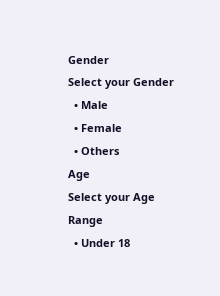Gender
Select your Gender
  • Male
  • Female
  • Others
Age
Select your Age Range
  • Under 18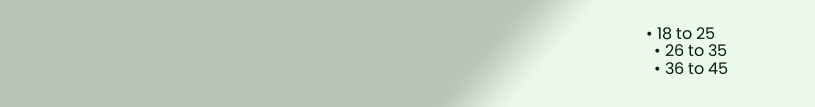• 18 to 25
  • 26 to 35
  • 36 to 45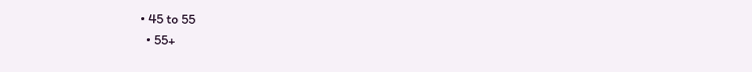• 45 to 55
  • 55+